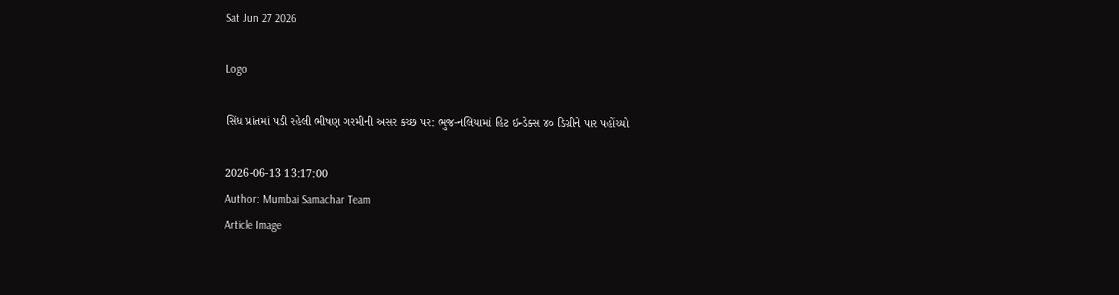Sat Jun 27 2026

Logo

સિંધ પ્રાંતમાં પડી રહેલી ભીષણ ગરમીની અસર કચ્છ પર: ભુજ-નલિયામાં હિટ ઇન્ડેક્સ ૪૦ ડિગ્રીને પાર પહોંચ્યો

2026-06-13 13:17:00
Author: Mumbai Samachar Team
Article Image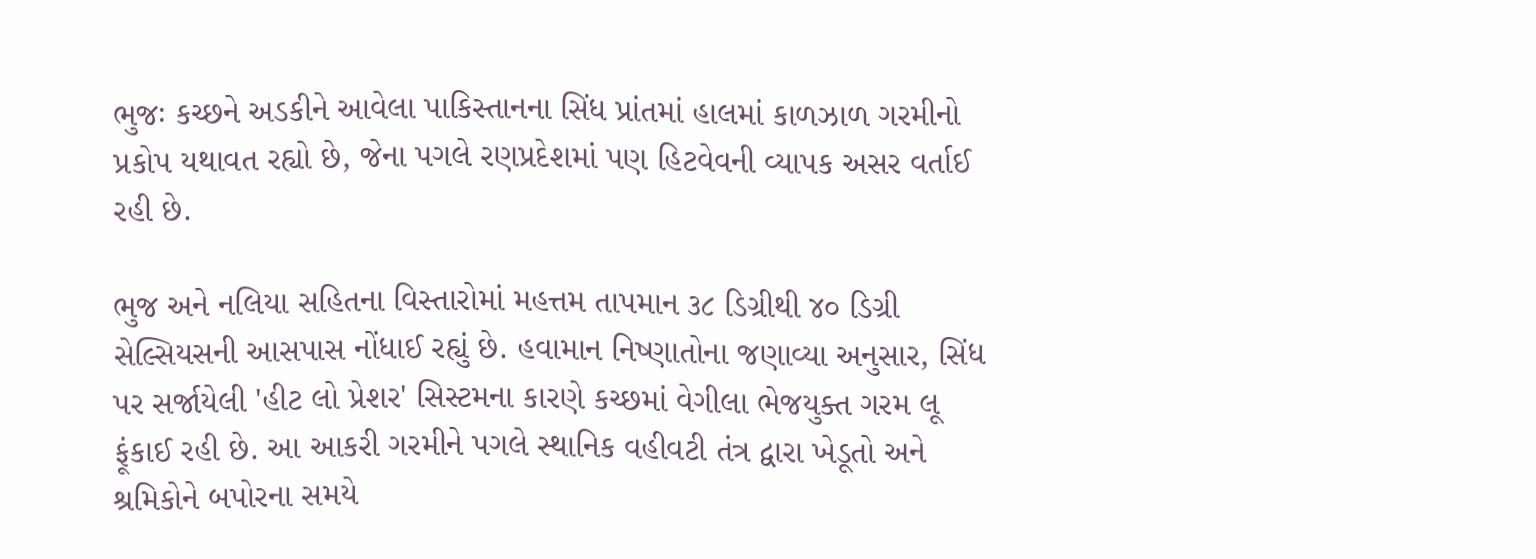ભુજઃ કચ્છને અડકીને આવેલા પાકિસ્તાનના સિંધ પ્રાંતમાં હાલમાં કાળઝાળ ગરમીનો પ્રકોપ યથાવત રહ્યો છે, જેના પગલે રણપ્રદેશમાં પણ હિટવેવની વ્યાપક અસર વર્તાઈ રહી છે.

ભુજ અને નલિયા સહિતના વિસ્તારોમાં મહત્તમ તાપમાન ૩૮ ડિગ્રીથી ૪૦ ડિગ્રી સેલ્સિયસની આસપાસ નોંધાઈ રહ્યું છે. હવામાન નિષ્ણાતોના જણાવ્યા અનુસાર, સિંધ પર સર્જાયેલી 'હીટ લો પ્રેશર' સિસ્ટમના કારણે કચ્છમાં વેગીલા ભેજયુક્ત ગરમ લૂ ફૂંકાઈ રહી છે. આ આકરી ગરમીને પગલે સ્થાનિક વહીવટી તંત્ર દ્વારા ખેડૂતો અને શ્રમિકોને બપોરના સમયે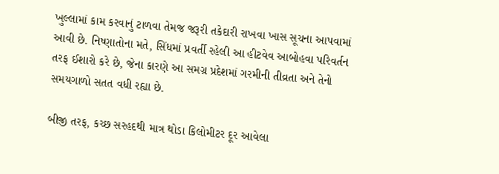ખુલ્લામાં કામ કરવાનું ટાળવા તેમજ જરૂરી તકેદારી રાખવા ખાસ સૂચના આપવામાં આવી છે. નિષ્ણાતોના મતે, સિંધમાં પ્રવર્તી રહેલી આ હીટવેવ આબોહવા પરિવર્તન તરફ ઈશારો કરે છે, જેના કારણે આ સમગ્ર પ્રદેશમાં ગરમીની તીવ્રતા અને તેનો સમયગાળો સતત વધી રહ્યા છે.

બીજી તરફ, કચ્છ સરહદથી માત્ર થોડા કિલોમીટર દૂર આવેલા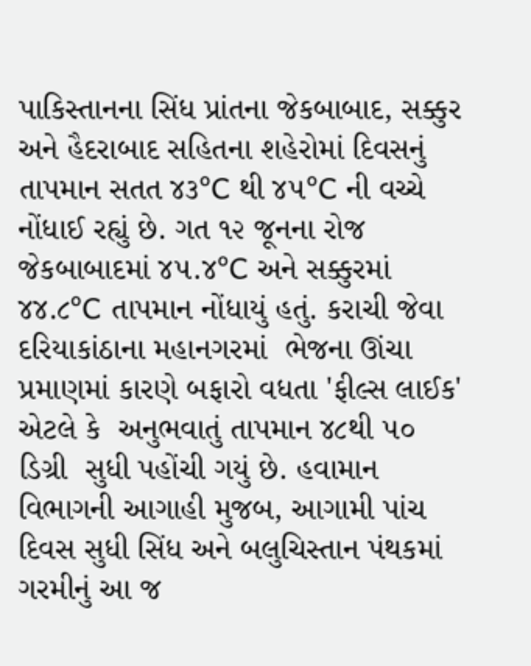પાકિસ્તાનના સિંધ પ્રાંતના જેકબાબાદ, સક્કુર અને હૈદરાબાદ સહિતના શહેરોમાં દિવસનું તાપમાન સતત ૪૩°C થી ૪૫°C ની વચ્ચે નોંધાઈ રહ્યું છે. ગત ૧૨ જૂનના રોજ જેકબાબાદમાં ૪૫.૪°C અને સક્કુરમાં ૪૪.૮°C તાપમાન નોંધાયું હતું. કરાચી જેવા દરિયાકાંઠાના મહાનગરમાં  ભેજના ઊંચા પ્રમાણમાં કારણે બફારો વધતા 'ફીલ્સ લાઈક' એટલે કે  અનુભવાતું તાપમાન ૪૮થી ૫૦ ડિગ્રી  સુધી પહોંચી ગયું છે. હવામાન વિભાગની આગાહી મુજબ, આગામી પાંચ દિવસ સુધી સિંધ અને બલુચિસ્તાન પંથકમાં ગરમીનું આ જ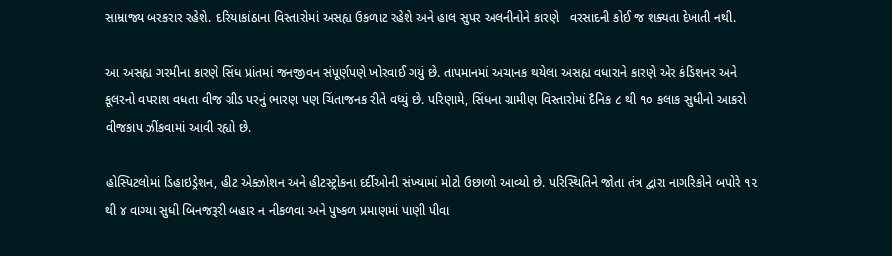સામ્રાજ્ય બરકરાર રહેશે. દરિયાકાંઠાના વિસ્તારોમાં અસહ્ય ઉકળાટ રહેશે અને હાલ સુપર અલનીનોને કારણે   વરસાદની કોઈ જ શક્યતા દેખાતી નથી.

આ અસહ્ય ગરમીના કારણે સિંધ પ્રાંતમાં જનજીવન સંપૂર્ણપણે ખોરવાઈ ગયું છે. તાપમાનમાં અચાનક થયેલા અસહ્ય વધારાને કારણે એર કંડિશનર અને કૂલરનો વપરાશ વધતા વીજ ગ્રીડ પરનું ભારણ પણ ચિંતાજનક રીતે વધ્યું છે. પરિણામે, સિંધના ગ્રામીણ વિસ્તારોમાં દૈનિક ૮ થી ૧૦ કલાક સુધીનો આકરો વીજકાપ ઝીંકવામાં આવી રહ્યો છે.

હોસ્પિટલોમાં ડિહાઇડ્રેશન, હીટ એક્ઝોશન અને હીટસ્ટ્રોકના દર્દીઓની સંખ્યામાં મોટો ઉછાળો આવ્યો છે. પરિસ્થિતિને જોતા તંત્ર દ્વારા નાગરિકોને બપોરે ૧૨ થી ૪ વાગ્યા સુધી બિનજરૂરી બહાર ન નીકળવા અને પુષ્કળ પ્રમાણમાં પાણી પીવા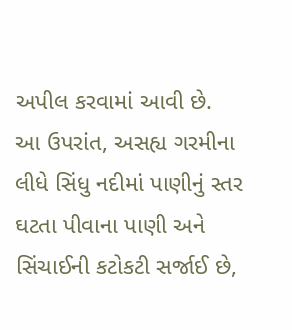અપીલ કરવામાં આવી છે. આ ઉપરાંત, અસહ્ય ગરમીના લીધે સિંધુ નદીમાં પાણીનું સ્તર ઘટતા પીવાના પાણી અને સિંચાઈની કટોકટી સર્જાઈ છે,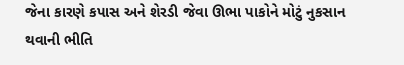જેના કારણે કપાસ અને શેરડી જેવા ઊભા પાકોને મોટું નુકસાન થવાની ભીતિ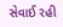સેવાઈ રહી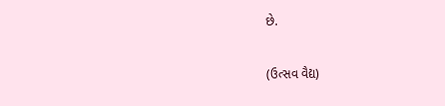છે.

(ઉત્સવ વૈદ્ય)